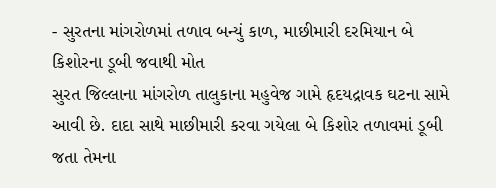- સુરતના માંગરોળમાં તળાવ બન્યું કાળ, માછીમારી દરમિયાન બે કિશોરના ડૂબી જવાથી મોત
સુરત જિલ્લાના માંગરોળ તાલુકાના મહુવેજ ગામે હૃદયદ્રાવક ઘટના સામે આવી છે. દાદા સાથે માછીમારી કરવા ગયેલા બે કિશોર તળાવમાં ડૂબી જતા તેમના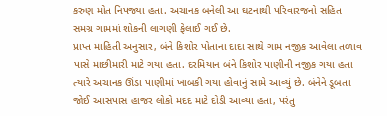કરુણ મોત નિપજ્યા હતા. અચાનક બનેલી આ ઘટનાથી પરિવારજનો સહિત સમગ્ર ગામમાં શોકની લાગણી ફેલાઈ ગઈ છે.
પ્રાપ્ત માહિતી અનુસાર, બંને કિશોર પોતાના દાદા સાથે ગામ નજીક આવેલા તળાવ પાસે માછીમારી માટે ગયા હતા. દરમિયાન બંને કિશોર પાણીની નજીક ગયા હતા ત્યારે અચાનક ઊંડા પાણીમાં ખાબકી ગયા હોવાનું સામે આવ્યું છે. બંનેને ડૂબતા જોઈ આસપાસ હાજર લોકો મદદ માટે દોડી આવ્યા હતા, પરંતુ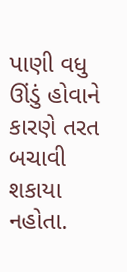પાણી વધુ ઊંડું હોવાને કારણે તરત બચાવી શકાયા નહોતા.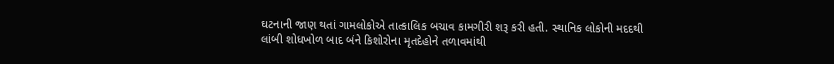ઘટનાની જાણ થતાં ગામલોકોએ તાત્કાલિક બચાવ કામગીરી શરૂ કરી હતી. સ્થાનિક લોકોની મદદથી લાંબી શોધખોળ બાદ બંને કિશોરોના મૃતદેહોને તળાવમાંથી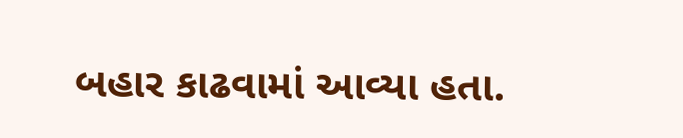બહાર કાઢવામાં આવ્યા હતા.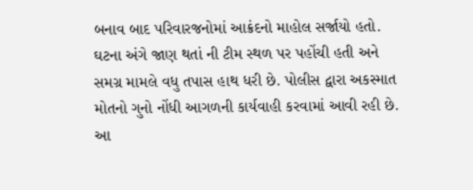બનાવ બાદ પરિવારજનોમાં આક્રંદનો માહોલ સર્જાયો હતો.
ઘટના અંગે જાણ થતાં ની ટીમ સ્થળ પર પહોંચી હતી અને સમગ્ર મામલે વધુ તપાસ હાથ ધરી છે. પોલીસ દ્વારા અકસ્માત મોતનો ગુનો નોંધી આગળની કાર્યવાહી કરવામાં આવી રહી છે.
આ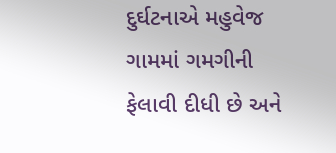દુર્ઘટનાએ મહુવેજ ગામમાં ગમગીની ફેલાવી દીધી છે અને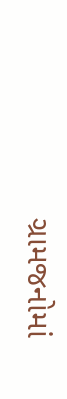ગ્રામજનોમાં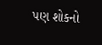પણ શોકનો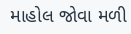માહોલ જોવા મળી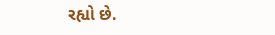રહ્યો છે.